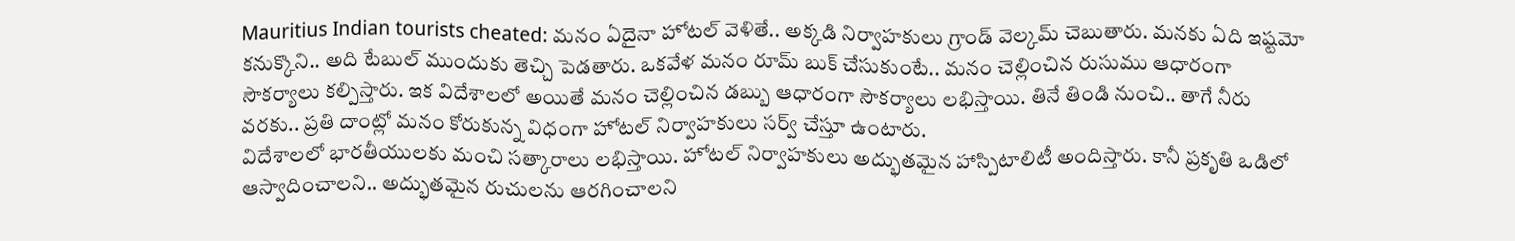Mauritius Indian tourists cheated: మనం ఏదైనా హోటల్ వెళితే.. అక్కడి నిర్వాహకులు గ్రాండ్ వెల్కమ్ చెబుతారు. మనకు ఏది ఇష్టమో కనుక్కొని.. అది టేబుల్ ముందుకు తెచ్చి పెడతారు. ఒకవేళ మనం రూమ్ బుక్ చేసుకుంటే.. మనం చెల్లించిన రుసుము ఆధారంగా సౌకర్యాలు కల్పిస్తారు. ఇక విదేశాలలో అయితే మనం చెల్లించిన డబ్బు ఆధారంగా సౌకర్యాలు లభిస్తాయి. తినే తిండి నుంచి.. తాగే నీరు వరకు.. ప్రతి దాంట్లో మనం కోరుకున్న విధంగా హోటల్ నిర్వాహకులు సర్వ్ చేస్తూ ఉంటారు.
విదేశాలలో భారతీయులకు మంచి సత్కారాలు లభిస్తాయి. హోటల్ నిర్వాహకులు అద్భుతమైన హాస్పిటాలిటీ అందిస్తారు. కానీ ప్రకృతి ఒడిలో ఆస్వాదించాలని.. అద్భుతమైన రుచులను ఆరగించాలని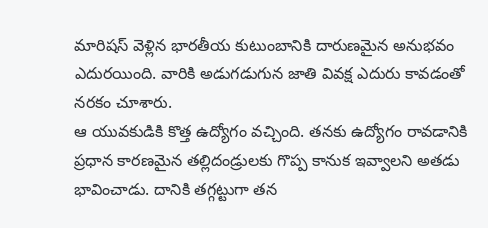మారిషస్ వెళ్లిన భారతీయ కుటుంబానికి దారుణమైన అనుభవం ఎదురయింది. వారికి అడుగడుగున జాతి వివక్ష ఎదురు కావడంతో నరకం చూశారు.
ఆ యువకుడికి కొత్త ఉద్యోగం వచ్చింది. తనకు ఉద్యోగం రావడానికి ప్రధాన కారణమైన తల్లిదండ్రులకు గొప్ప కానుక ఇవ్వాలని అతడు భావించాడు. దానికి తగ్గట్టుగా తన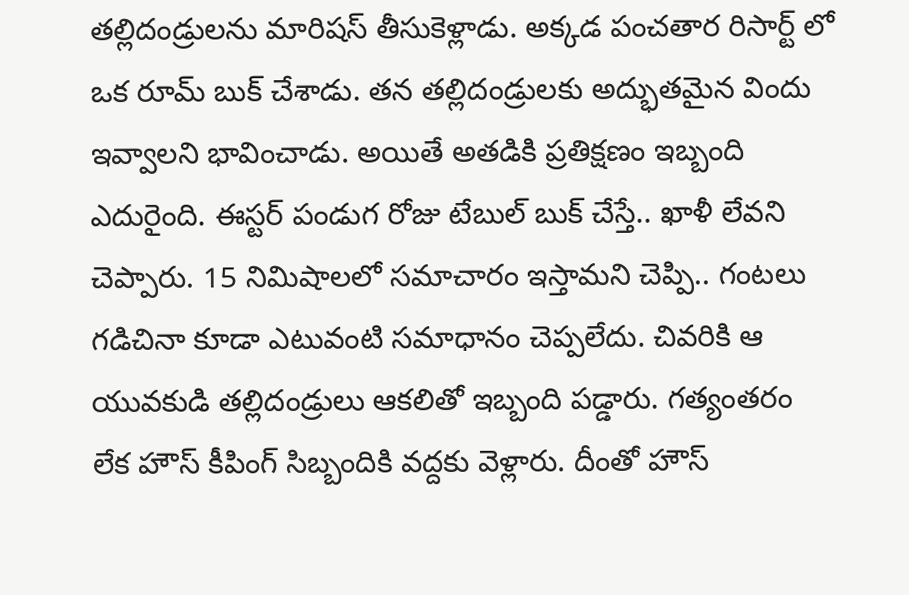తల్లిదండ్రులను మారిషస్ తీసుకెళ్లాడు. అక్కడ పంచతార రిసార్ట్ లో ఒక రూమ్ బుక్ చేశాడు. తన తల్లిదండ్రులకు అద్భుతమైన విందు ఇవ్వాలని భావించాడు. అయితే అతడికి ప్రతిక్షణం ఇబ్బంది ఎదురైంది. ఈస్టర్ పండుగ రోజు టేబుల్ బుక్ చేస్తే.. ఖాళీ లేవని చెప్పారు. 15 నిమిషాలలో సమాచారం ఇస్తామని చెప్పి.. గంటలు గడిచినా కూడా ఎటువంటి సమాధానం చెప్పలేదు. చివరికి ఆ యువకుడి తల్లిదండ్రులు ఆకలితో ఇబ్బంది పడ్డారు. గత్యంతరం లేక హౌస్ కీపింగ్ సిబ్బందికి వద్దకు వెళ్లారు. దీంతో హౌస్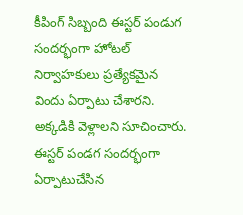కీపింగ్ సిబ్బంది ఈస్టర్ పండుగ సందర్భంగా హోటల్ నిర్వాహకులు ప్రత్యేకమైన విందు ఏర్పాటు చేశారని. అక్కడికి వెళ్లాలని సూచించారు.
ఈస్టర్ పండగ సందర్భంగా ఏర్పాటుచేసిన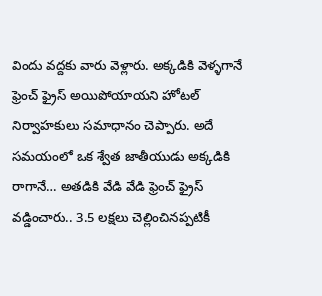విందు వద్దకు వారు వెళ్లారు. అక్కడికి వెళ్ళగానే ఫ్రెంచ్ ఫ్రైస్ అయిపోయాయని హోటల్ నిర్వాహకులు సమాధానం చెప్పారు. అదే సమయంలో ఒక శ్వేత జాతీయుడు అక్కడికి రాగానే… అతడికి వేడి వేడి ఫ్రెంచ్ ఫ్రైస్ వడ్డించారు.. 3.5 లక్షలు చెల్లించినప్పటికీ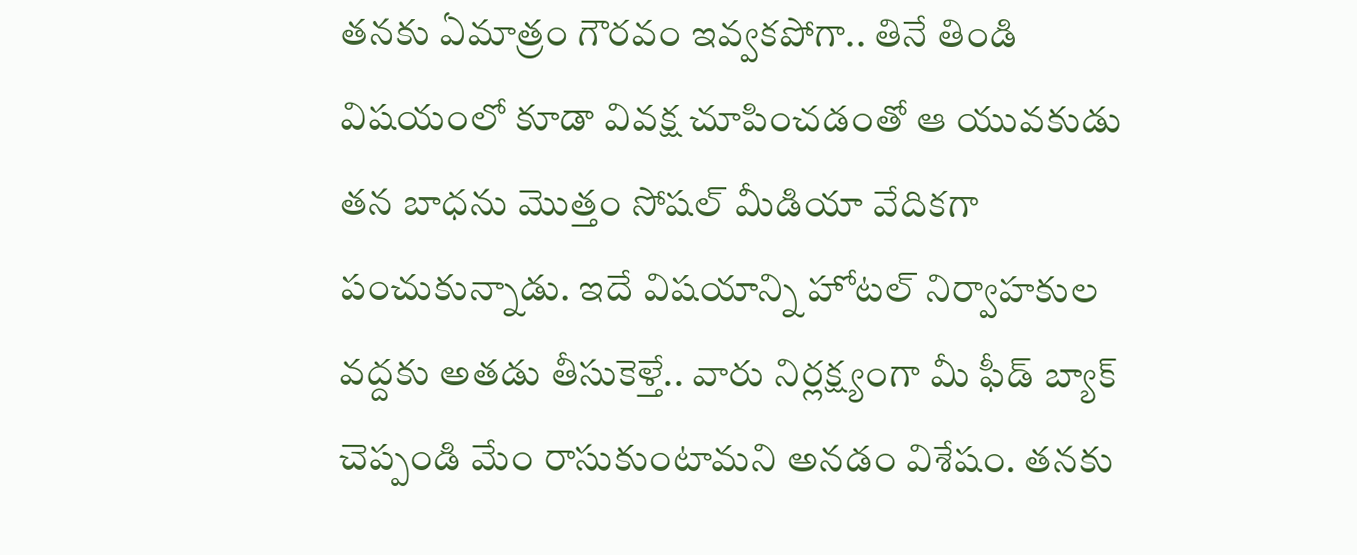తనకు ఏమాత్రం గౌరవం ఇవ్వకపోగా.. తినే తిండి విషయంలో కూడా వివక్ష చూపించడంతో ఆ యువకుడు తన బాధను మొత్తం సోషల్ మీడియా వేదికగా పంచుకున్నాడు. ఇదే విషయాన్ని హోటల్ నిర్వాహకుల వద్దకు అతడు తీసుకెళ్తే.. వారు నిర్లక్ష్యంగా మీ ఫీడ్ బ్యాక్ చెప్పండి మేం రాసుకుంటామని అనడం విశేషం. తనకు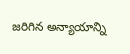జరిగిన అన్యాయాన్ని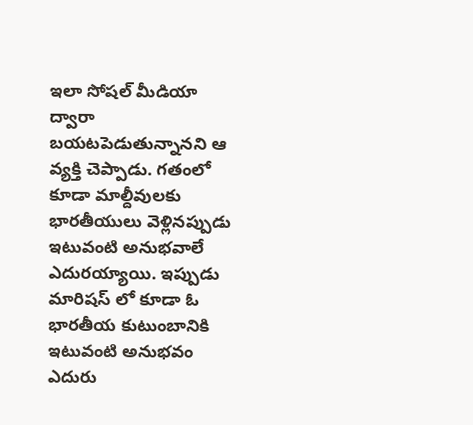ఇలా సోషల్ మీడియా ద్వారా బయటపెడుతున్నానని ఆ వ్యక్తి చెప్పాడు. గతంలో కూడా మాల్దీవులకు భారతీయులు వెళ్లినప్పుడు ఇటువంటి అనుభవాలే ఎదురయ్యాయి. ఇప్పుడు మారిషస్ లో కూడా ఓ భారతీయ కుటుంబానికి ఇటువంటి అనుభవం ఎదురు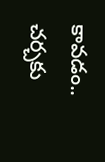కావడం.. చర్చకు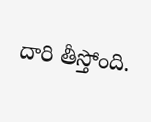దారి తీస్తోంది.